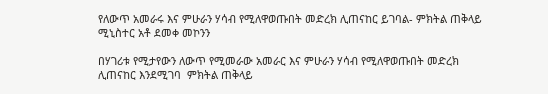የለውጥ አመራሩ እና ምሁራን ሃሳብ የሚለዋወጡበት መድረክ ሊጠናከር ይገባል- ምክትል ጠቅላይ ሚኒስተር አቶ ደመቀ መኮንን

በሃገሪቱ የሚታየውን ለውጥ የሚመራው አመራር እና ምሁራን ሃሳብ የሚለዋወጡበት መድረክ ሊጠናከር እንደሚገባ  ምክትል ጠቅላይ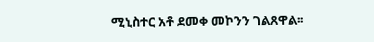ሚኒስተር አቶ ደመቀ መኮንን ገልጸዋል፡፡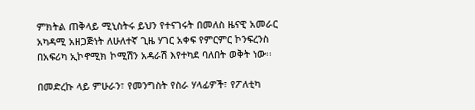ምክትል ጠቅላይ ሚኒስትሩ ይህን የተናገሩት በመለስ ዜናዊ አመራር አካዳሚ አዘጋጅነት ለሁለተኛ ጊዜ ሃገር አቀፍ የምርምር ኮንፍረንስ በአፍሪካ ኢኮኖሚክ ኮሚሽን አዳራሽ እየተካደ ባለበት ወቅት ነው፡፡

በመድረኩ ላይ ምሁራን፣ የመንግስት የስራ ሃላፊዎች፣ የፖለቲካ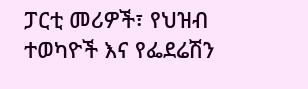ፓርቲ መሪዎች፣ የህዝብ ተወካዮች እና የፌደሬሽን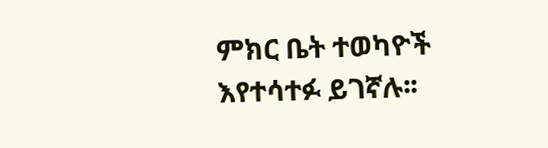ምክር ቤት ተወካዮች እየተሳተፉ ይገኛሉ፡፡